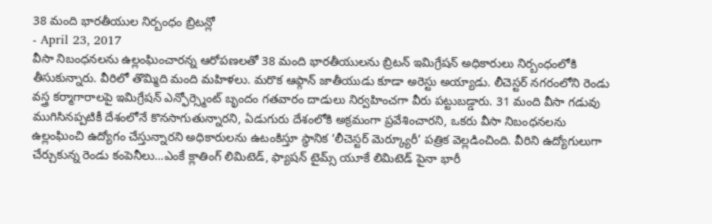38 మంది భారతీయుల నిర్బంధం బ్రిటన్లో
- April 23, 2017
వీసా నిబంధనలను ఉల్లంఘించారన్న ఆరోపణలతో 38 మంది భారతీయులను బ్రిటన్ ఇమిగ్రేషన్ అధికారులు నిర్బంధంలోకి తీసుకున్నారు. వీరిలో తొమ్మిది మంది మహిళలు. మరొక ఆఫ్గాన్ జాతీయుడు కూడా అరెస్టు అయ్యాడు. లీచెస్టర్ నగరంలోని రెండు వస్త్ర కర్మాగారాలపై ఇమిగ్రేషన్ ఎన్ఫోర్స్మెంట్ బృందం గతవారం దాడులు నిర్వహించగా వీరు పట్టుబడ్డారు. 31 మంది వీసా గడువు ముగిసినప్పటికీ దేశంలోనే కొనసాగుతున్నారని, ఏడుగురు దేశంలోకి అక్రమంగా ప్రవేశించారని, ఒకరు వీసా నిబంధనలను ఉల్లంఘించి ఉద్యోగం చేస్తున్నారని అధికారులను ఉటంకిస్తూ స్థానిక ‘లీచెస్టర్ మెర్క్యూరీ’ పత్రిక వెల్లడించింది. వీరిని ఉద్యోగులుగా చేర్చుకున్న రెండు కంపెనీలు...ఎంకే క్లాతింగ్ లిమిటెడ్, ఫ్యాషన్ టైమ్స్ యూకే లిమిటెడ్ పైనా భారీ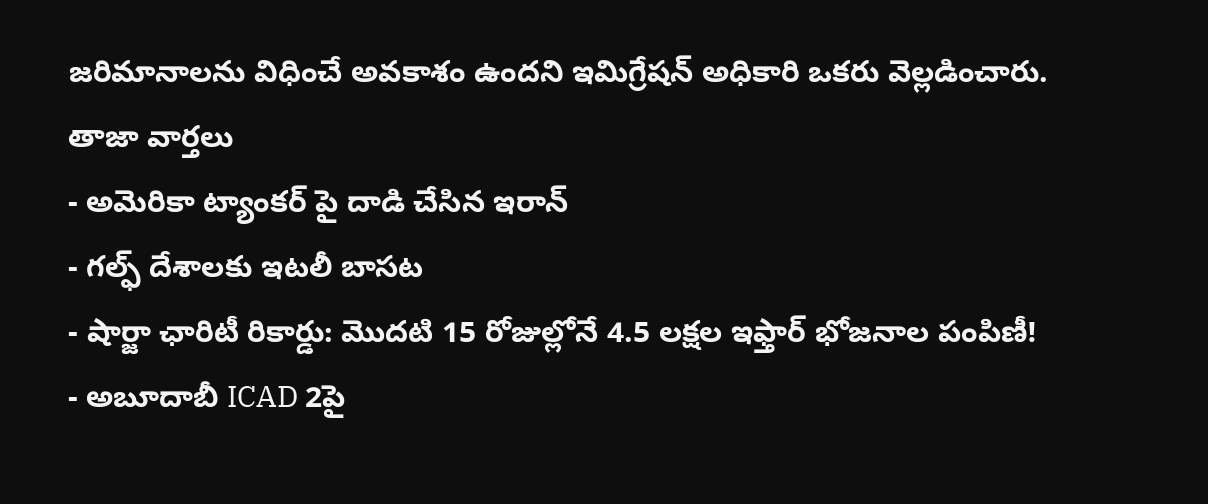జరిమానాలను విధించే అవకాశం ఉందని ఇమిగ్రేషన్ అధికారి ఒకరు వెల్లడించారు.
తాజా వార్తలు
- అమెరికా ట్యాంకర్ పై దాడి చేసిన ఇరాన్
- గల్ఫ్ దేశాలకు ఇటలీ బాసట
- షార్జా ఛారిటీ రికార్డు: మొదటి 15 రోజుల్లోనే 4.5 లక్షల ఇఫ్తార్ భోజనాల పంపిణీ!
- అబూదాబీ ICAD 2పై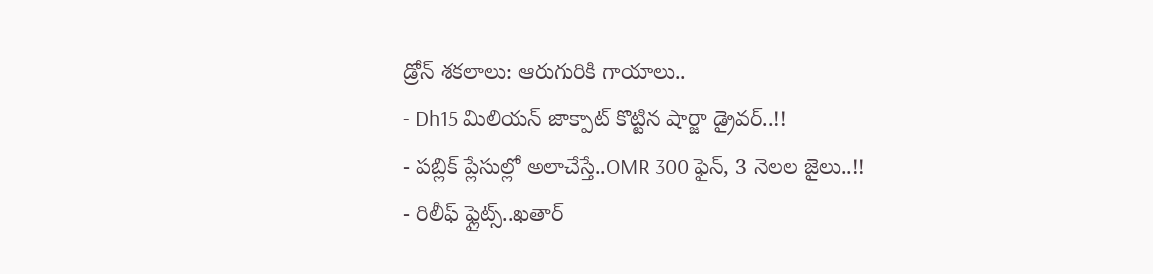డ్రోన్ శకలాలు: ఆరుగురికి గాయాలు..
- Dh15 మిలియన్ జాక్పాట్ కొట్టిన షార్జా డ్రైవర్..!!
- పబ్లిక్ ప్లేసుల్లో అలాచేస్తే..OMR 300 ఫైన్, 3 నెలల జైలు..!!
- రిలీఫ్ ఫ్లైట్స్..ఖతార్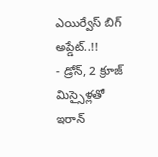ఎయిర్వేస్ బిగ్ అప్డేట్..!!
- డ్రోన్, 2 క్రూజ్ మిస్సైళ్లతో ఇరాన్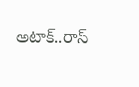అటాక్..రాస్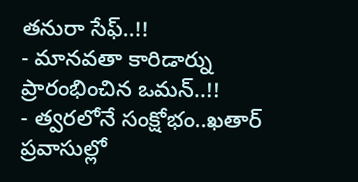తనురా సేఫ్..!!
- మానవతా కారిడార్ను ప్రారంభించిన ఒమన్..!!
- త్వరలోనే సంక్షోభం..ఖతార్ ప్రవాసుల్లో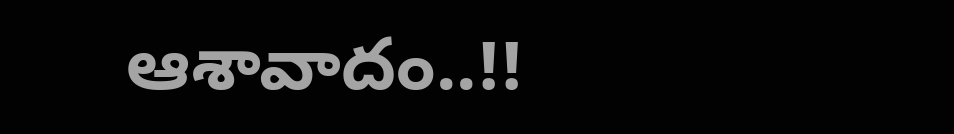ఆశావాదం..!!